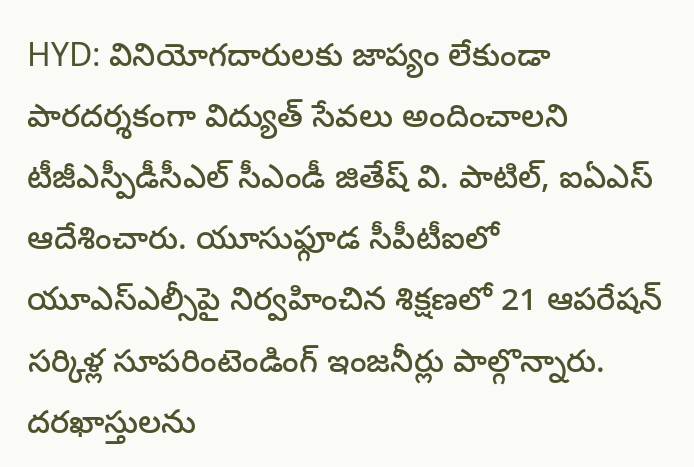HYD: వినియోగదారులకు జాప్యం లేకుండా పారదర్శకంగా విద్యుత్ సేవలు అందించాలని టీజీఎస్పీడీసీఎల్ సీఎండీ జితేష్ వి. పాటిల్, ఐఏఎస్ ఆదేశించారు. యూసుఫ్గూడ సీపీటీఐలో యూఎస్ఎల్సీపై నిర్వహించిన శిక్షణలో 21 ఆపరేషన్ సర్కిళ్ల సూపరింటెండింగ్ ఇంజనీర్లు పాల్గొన్నారు. దరఖాస్తులను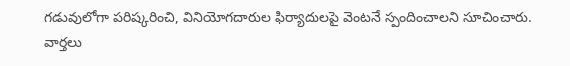గడువులోగా పరిష్కరించి, వినియోగదారుల ఫిర్యాదులపై వెంటనే స్పందించాలని సూచించారు.
వార్తలు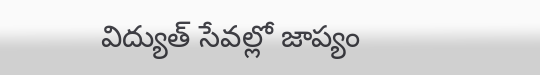విద్యుత్ సేవల్లో జాప్యం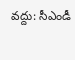వద్దు: సీఎండీ